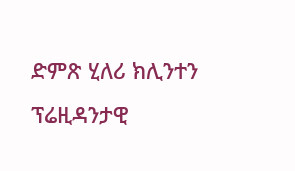ድምጽ ሂለሪ ክሊንተን ፕሬዚዳንታዊ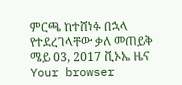ምርጫ ከተሸነፉ በኋላ የተደረገላቸው ቃለ መጠይቅ ሜይ 03, 2017 ቪኦኤ ዜና Your browser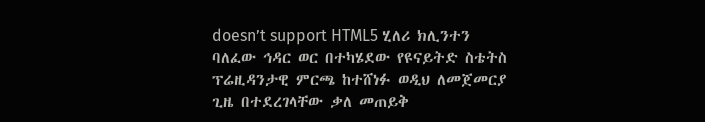doesn’t support HTML5 ሂለሪ ክሊንተን ባለፈው ኅዳር ወር በተካሄደው የዩናይትድ ስቴትስ ፕሬዚዳንታዊ ምርጫ ከተሸነፉ ወዲህ ለመጀመርያ ጊዜ በተደረገላቸው ቃለ መጠይቅ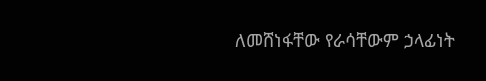ለመሸነፋቸው የራሳቸውም ኃላፊነት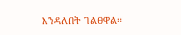እንዳለበት ገልፀዋል።